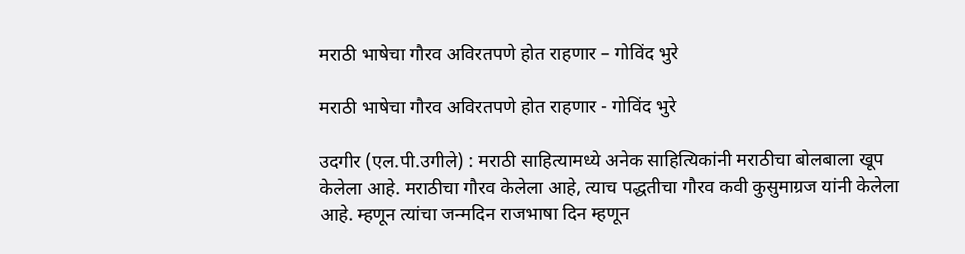मराठी भाषेचा गौरव अविरतपणे होत राहणार – गोविंद भुरे

मराठी भाषेचा गौरव अविरतपणे होत राहणार - गोविंद भुरे

उदगीर (एल.पी.उगीले) : मराठी साहित्यामध्ये अनेक साहित्यिकांनी मराठीचा बोलबाला खूप केलेला आहे. मराठीचा गौरव केलेला आहे, त्याच पद्धतीचा गौरव कवी कुसुमाग्रज यांनी केलेला आहे. म्हणून त्यांचा जन्मदिन राजभाषा दिन म्हणून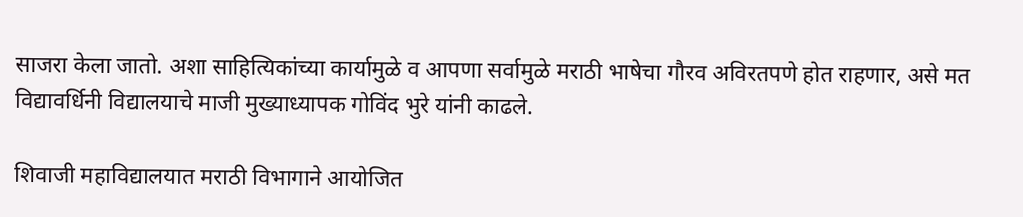साजरा केला जातो. अशा साहित्यिकांच्या कार्यामुळे व आपणा सर्वामुळे मराठी भाषेचा गौरव अविरतपणे होत राहणार, असे मत विद्यावर्धिनी विद्यालयाचे माजी मुख्याध्यापक गोविंद भुरे यांनी काढले.

शिवाजी महाविद्यालयात मराठी विभागाने आयोजित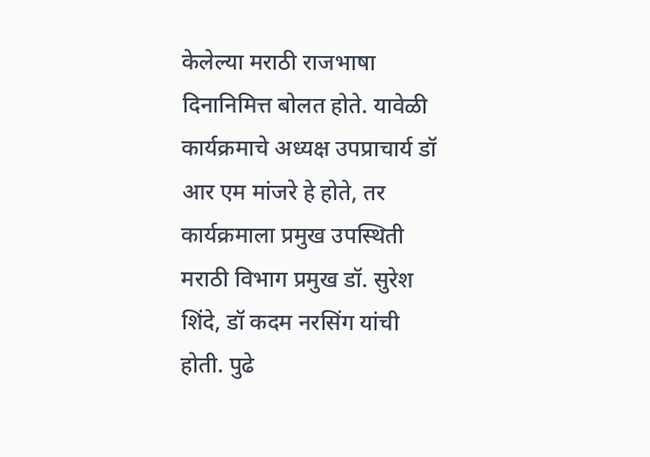केलेल्या मराठी राजभाषा दिनानिमित्त बोलत होते. यावेळी कार्यक्रमाचे अध्यक्ष उपप्राचार्य डॉ आर एम मांजरे हे होते, तर कार्यक्रमाला प्रमुख उपस्थिती मराठी विभाग प्रमुख डॉ. सुरेश शिंदे, डॉ कदम नरसिंग यांची होती. पुढे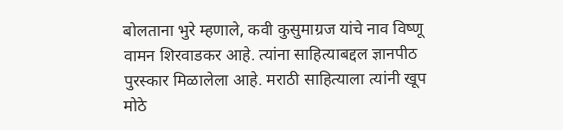बोलताना भुरे म्हणाले, कवी कुसुमाग्रज यांचे नाव विष्णू वामन शिरवाडकर आहे. त्यांना साहित्याबद्दल ज्ञानपीठ पुरस्कार मिळालेला आहे. मराठी साहित्याला त्यांनी खूप मोठे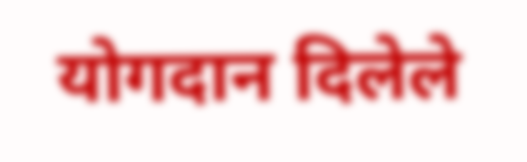योगदान दिलेले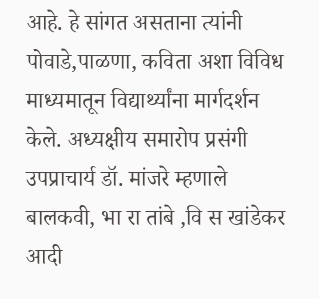आहे. हे सांगत असताना त्यांनी पोवाडे,पाळणा, कविता अशा विविध माध्यमातून विद्यार्थ्यांना मार्गदर्शन केले. अध्यक्षीय समारोप प्रसंगी उपप्राचार्य डॉ. मांजरे म्हणाले बालकवी, भा रा तांबे ,वि स खांडेकर आदी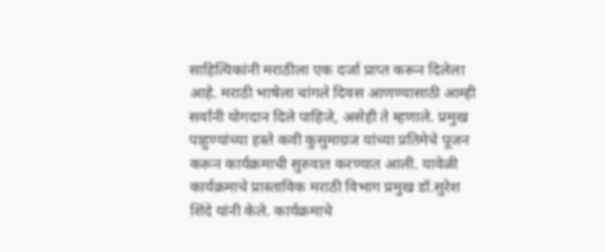साहित्यिकांनी मराठीला एक दर्जा प्राप्त करून दिलेला आहे. मराठी भाषेला चांगले दिवस आणण्यासाठी आम्ही सर्वांनी योगदान दिले पाहिजे, असेही ते म्हणाले. प्रमुख पाहुण्यांच्या हस्ते कवी कुसुमाग्रज यांच्या प्रतिमेचे पूजन करून कार्यक्रमाची सुरुवात करण्यात आली. यावेळी कार्यक्रमाचे प्रास्ताविक मराठी विभाग प्रमुख डॉ.सुरेश शिंदे यांनी केले. कार्यक्रमाचे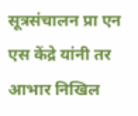सूत्रसंचालन प्रा एन एस केंद्रे यांनी तर आभार निखिल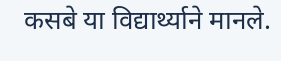कसबे या विद्यार्थ्याने मानले.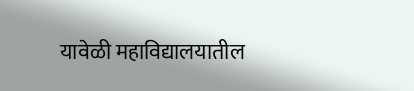यावेळी महाविद्यालयातील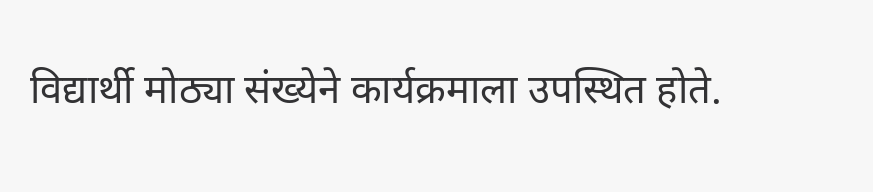विद्यार्थी मोठ्या संख्येने कार्यक्रमाला उपस्थित होते.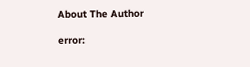About The Author

error: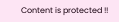Content is protected !!